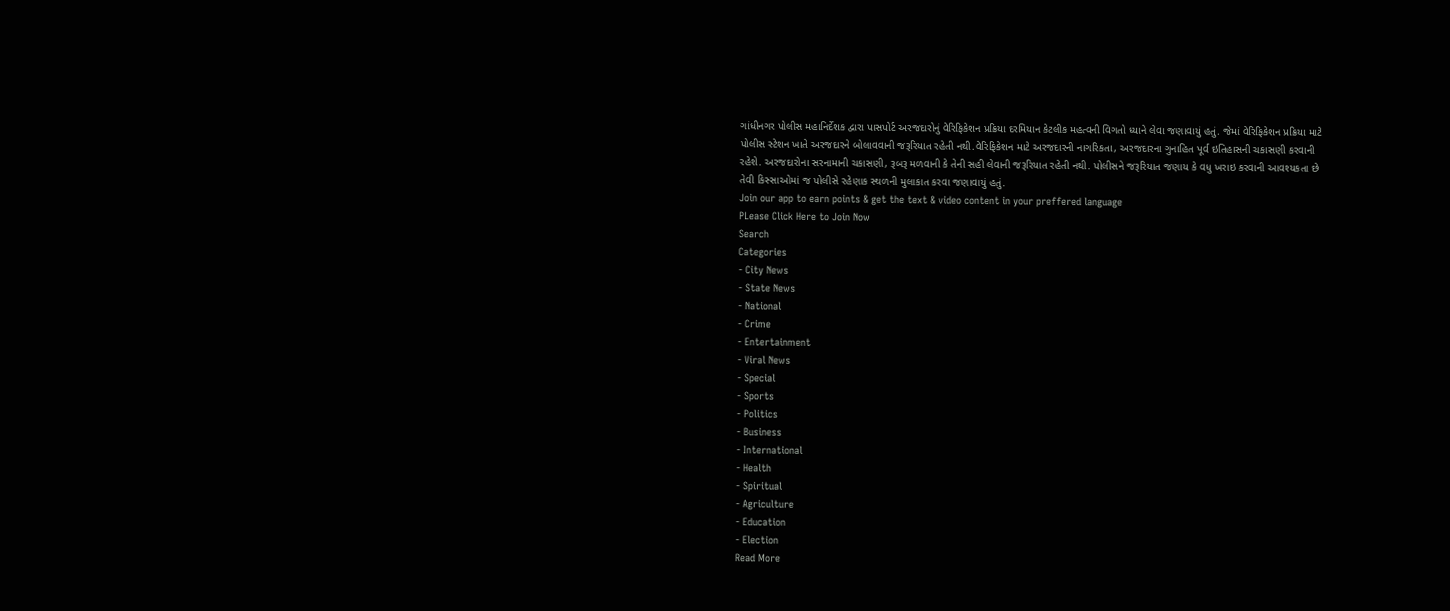ગાંધીનગર પોલીસ મહાનિર્દેશક દ્વારા પાસપોર્ટ અરજદારોનું વેરિફિકેશન પ્રક્રિયા દરમિયાન કેટલીક મહત્વની વિગતો ધ્યાને લેવા જણાવાયું હતું. જેમાં વેરિફિકેશન પ્રક્રિયા માટે પોલીસ સ્ટેશન ખાતે અરજદારને બોલાવવાની જરૂરિયાત રહેતી નથી.વેરિફિકેશન માટે અરજદારની નાગરિકતા, અરજદારના ગુનાહિત પૂર્વ ઇતિહાસની ચકાસણી કરવાની રહેશે. અરજદારોના સરનામાની ચકાસણી, રૂબરૂ મળવાની કે તેની સહી લેવાની જરૂરિયાત રહેતી નથી. પોલીસને જરૂરિયાત જણાય કે વધુ ખરાઇ કરવાની આવશ્યકતા છે તેવી કિસ્સાઓમાં જ પોલીસે રહેણાક સ્થળની મુલાકાત કરવા જણાવાયું હતું.
Join our app to earn points & get the text & video content in your preffered language
PLease Click Here to Join Now
Search
Categories
- City News
- State News
- National
- Crime
- Entertainment
- Viral News
- Special
- Sports
- Politics
- Business
- International
- Health
- Spiritual
- Agriculture
- Education
- Election
Read More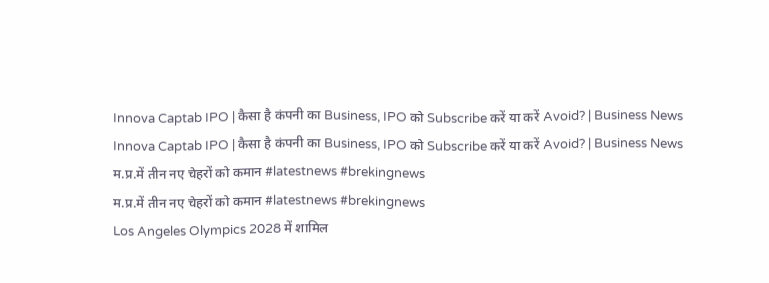Innova Captab IPO | कैसा है कंपनी का Business, IPO को Subscribe करें या करें Avoid? | Business News
Innova Captab IPO | कैसा है कंपनी का Business, IPO को Subscribe करें या करें Avoid? | Business News
म.प्र.में तीन नए चेहरों को कमान #latestnews #brekingnews
म.प्र.में तीन नए चेहरों को कमान #latestnews #brekingnews
Los Angeles Olympics 2028 में शामिल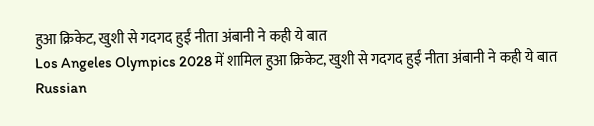हुआ क्रिकेट, खुशी से गदगद हुईं नीता अंबानी ने कही ये बात
Los Angeles Olympics 2028 में शामिल हुआ क्रिकेट, खुशी से गदगद हुईं नीता अंबानी ने कही ये बात
Russian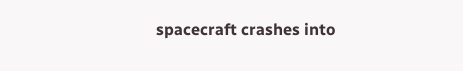spacecraft crashes into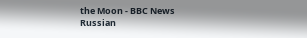the Moon - BBC News
Russian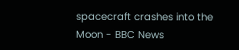spacecraft crashes into the Moon - BBC News